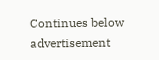Continues below advertisement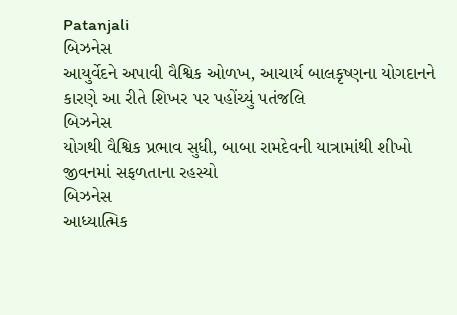Patanjali
બિઝનેસ
આયુર્વેદને અપાવી વૈશ્વિક ઓળખ, આચાર્ય બાલકૃષ્ણના યોગદાનને કારણે આ રીતે શિખર પર પહોંચ્યું પતંજલિ
બિઝનેસ
યોગથી વૈશ્વિક પ્રભાવ સુધી, બાબા રામદેવની યાત્રામાંથી શીખો જીવનમાં સફળતાના રહસ્યો
બિઝનેસ
આધ્યાત્મિક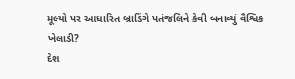મૂલ્યો પર આધારિત બ્રાડિંગે પતંજલિને કેવી બનાવ્યું વૈશ્વિક ખેલાડી?
દેશ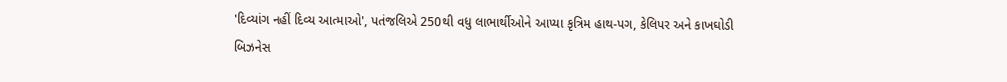'દિવ્યાંગ નહીં દિવ્ય આત્માઓ', પતંજલિએ 250થી વધુ લાભાર્થીઓને આપ્યા કૃત્રિમ હાથ-પગ, કેલિપર અને કાખઘોડી
બિઝનેસ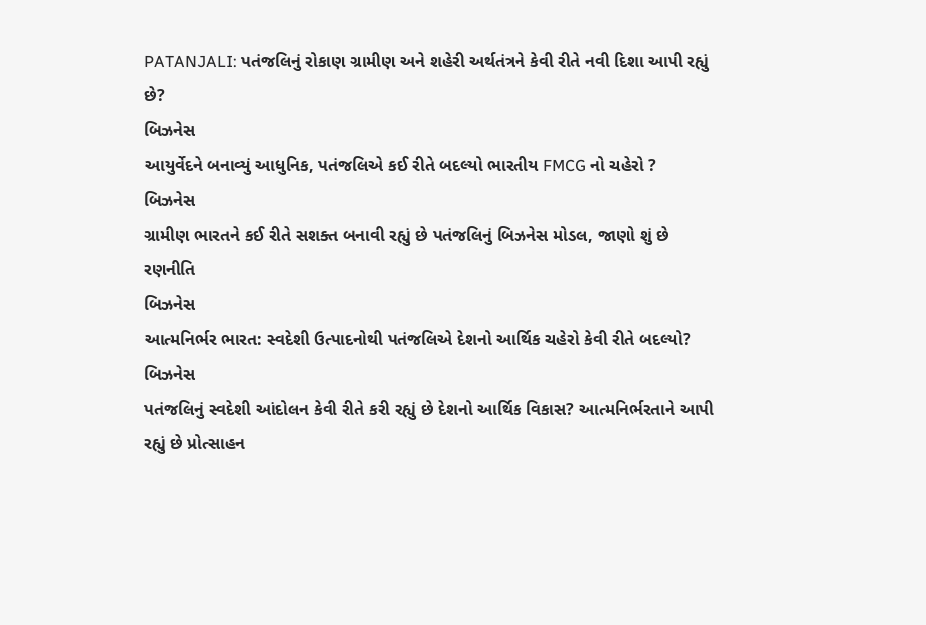PATANJALI: પતંજલિનું રોકાણ ગ્રામીણ અને શહેરી અર્થતંત્રને કેવી રીતે નવી દિશા આપી રહ્યું છે?
બિઝનેસ
આયુર્વેદને બનાવ્યું આધુનિક, પતંજલિએ કઈ રીતે બદલ્યો ભારતીય FMCG નો ચહેરો ?
બિઝનેસ
ગ્રામીણ ભારતને કઈ રીતે સશક્ત બનાવી રહ્યું છે પતંજલિનું બિઝનેસ મોડલ, જાણો શું છે રણનીતિ
બિઝનેસ
આત્મનિર્ભર ભારત: સ્વદેશી ઉત્પાદનોથી પતંજલિએ દેશનો આર્થિક ચહેરો કેવી રીતે બદલ્યો?
બિઝનેસ
પતંજલિનું સ્વદેશી આંદોલન કેવી રીતે કરી રહ્યું છે દેશનો આર્થિક વિકાસ? આત્મનિર્ભરતાને આપી રહ્યું છે પ્રોત્સાહન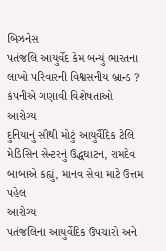બિઝનેસ
પતંજલિ આયુર્વેદ કેમ બન્યું ભારતના લાખો પરિવારની વિશ્વસનીય બ્રાન્ડ ? કંપનીએ ગણાવી વિશેષતાઓ
આરોગ્ય
દુનિયાનું સૌથી મોટું આયુર્વૈદિક ટેલિ મેડિસિન સેન્ટરનું ઉદ્ધઘાટન, રામદેવ બાબાએ કહ્યું, માનવ સેવા માટે ઉત્તમ પહેલ
આરોગ્ય
પતંજલિના આયુર્વેદિક ઉપચારો અને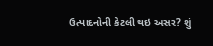ઉત્પાદનોની કેટલી થઇ અસર? શું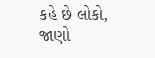કહે છે લોકો, જાણો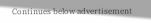Continues below advertisement